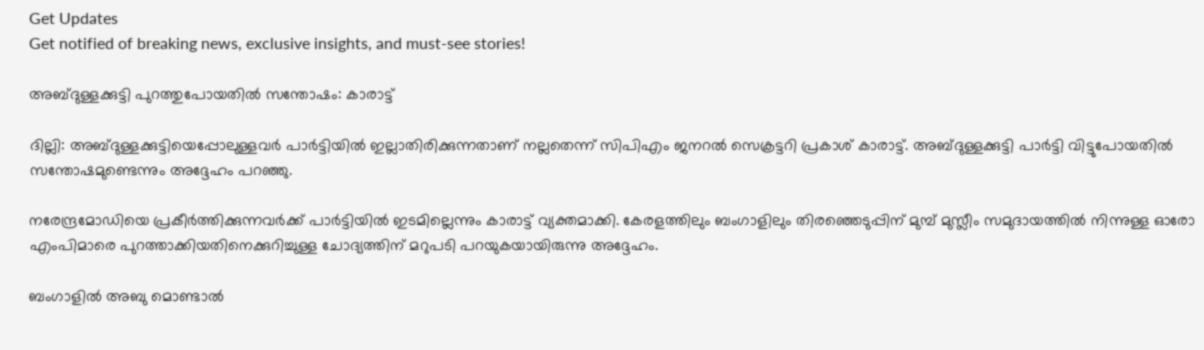Get Updates
Get notified of breaking news, exclusive insights, and must-see stories!

അബ്ദുള്ളക്കുട്ടി പുറത്തുപോയതില്‍ സന്തോഷം: കാരാട്ട്

ദില്ലി: അബ്ദുള്ളക്കുട്ടിയെപ്പോലുള്ളവര്‍ പാര്‍ട്ടിയില്‍ ഇല്ലാതിരിക്കുന്നതാണ്‌ നല്ലതെന്ന്‌ സിപിഎം ജനറല്‍ സെക്രട്ടറി പ്രകാശ്‌ കാരാട്ട്‌. അബ്ദുള്ളക്കുട്ടി പാര്‍ട്ടി വിട്ടുപോയതില്‍ സന്തോഷമുണ്ടെന്നും അദ്ദേഹം പറഞ്ഞു.

നരേന്ദ്രമോഡിയെ പ്രകീര്‍ത്തിക്കുന്നവര്‍ക്ക്‌ പാര്‍ട്ടിയില്‍ ഇടമില്ലെന്നും കാരാട്ട്‌ വ്യക്തമാക്കി. കേരളത്തിലും ബംഗാളിലും തിരഞ്ഞെടുപ്പിന്‌ മുമ്പ്‌ മുസ്ലീം സമുദായത്തില്‍ നിന്നുള്ള ഓരോ എംപിമാരെ പുറത്താക്കിയതിനെക്കുറിച്ചുള്ള ചോദ്യത്തിന്‌ മറുപടി പറയുകയായിരുന്നു അദ്ദേഹം.

ബംഗാളില്‍ അബു മൊണ്ടാല്‍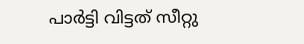പാര്‍ട്ടി വിട്ടത്‌ സീറ്റു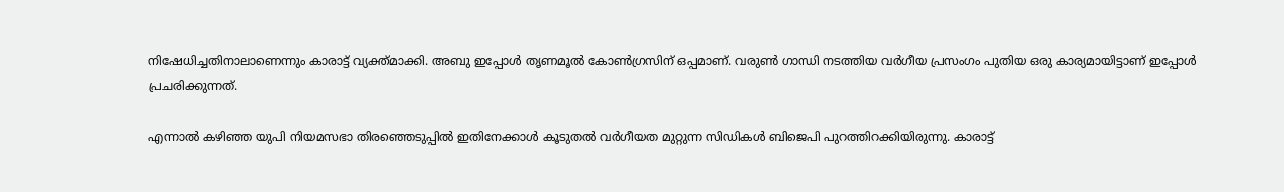നിഷേധിച്ചതിനാലാണെന്നും കാരാട്ട്‌ വ്യക്ത്‌മാക്കി. അബു ഇപ്പോള്‍ തൃണമൂല്‍ കോണ്‍ഗ്രസിന്‌ ഒപ്പമാണ്‌. വരുണ്‍ ഗാന്ധി നടത്തിയ വര്‍ഗീയ പ്രസംഗം പുതിയ ഒരു കാര്യമായിട്ടാണ്‌ ഇപ്പോള്‍ പ്രചരിക്കുന്നത്‌.

എന്നാല്‍ കഴിഞ്ഞ യുപി നിയമസഭാ തിരഞ്ഞെടുപ്പില്‍ ഇതിനേക്കാള്‍ കൂടുതല്‍ വര്‍ഗീയത മുറ്റുന്ന സിഡികള്‍ ബിജെപി പുറത്തിറക്കിയിരുന്നു. കാരാട്ട്‌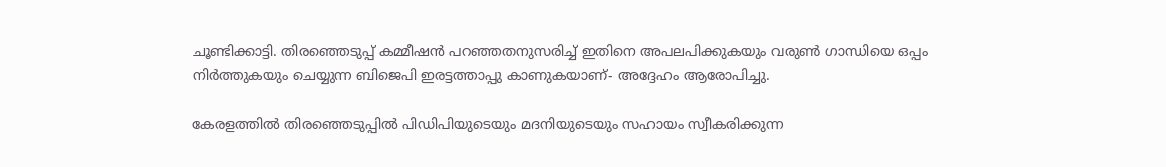ചൂണ്ടിക്കാട്ടി. തിരഞ്ഞെടുപ്പ്‌ കമ്മീഷന്‍ പറഞ്ഞതനുസരിച്ച്‌ ഇതിനെ അപലപിക്കുകയും വരുണ്‍ ഗാന്ധിയെ ഒപ്പം നിര്‍ത്തുകയും ചെയ്യുന്ന ബിജെപി ഇരട്ടത്താപ്പു കാണുകയാണ്‌- അദ്ദേഹം ആരോപിച്ചു.

കേരളത്തില്‍ തിരഞ്ഞെടുപ്പില്‍ പിഡിപിയുടെയും മദനിയുടെയും സഹായം സ്വീകരിക്കുന്ന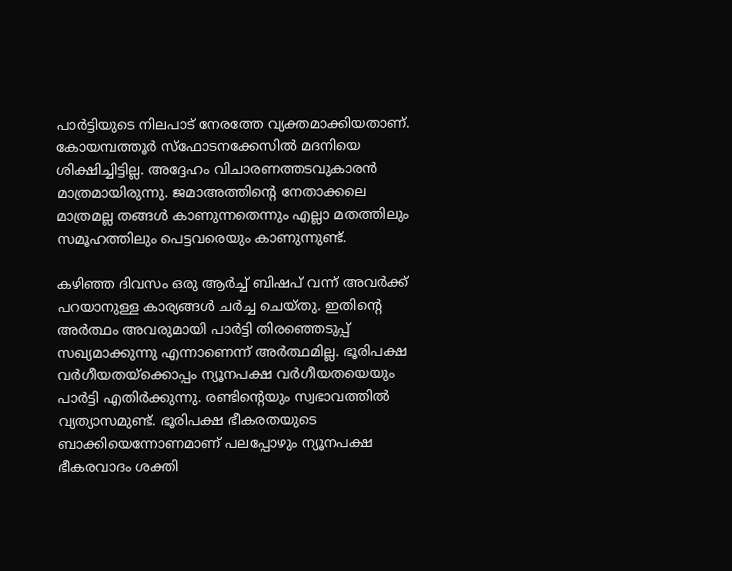പാര്‍ട്ടിയുടെ നിലപാട്‌ നേരത്തേ വ്യക്തമാക്കിയതാണ്‌. കോയമ്പത്തൂര്‍ സ്‌ഫോടനക്കേസില്‍ മദനിയെ ശിക്ഷിച്ചിട്ടില്ല. അദ്ദേഹം വിചാരണത്തടവുകാരന്‍ മാത്രമായിരുന്നു. ജമാഅത്തിന്റെ നേതാക്കലെ മാത്രമല്ല തങ്ങള്‍ കാണുന്നതെന്നും എല്ലാ മതത്തിലും സമൂഹത്തിലും പെട്ടവരെയും കാണുന്നുണ്ട്‌.

കഴിഞ്ഞ ദിവസം ഒരു ആര്‍ച്ച്‌ ബിഷപ്‌ വന്ന്‌ അവര്‍ക്ക്‌ പറയാനുള്ള കാര്യങ്ങള്‍ ചര്‍ച്ച ചെയ്‌തു. ഇതിന്റെ അര്‍ത്ഥം അവരുമായി പാര്‍ട്ടി തിരഞ്ഞെടുപ്പ്‌ സഖ്യമാക്കുന്നു എന്നാണെന്ന്‌ അര്‍ത്ഥമില്ല. ഭൂരിപക്ഷ വര്‍ഗീയതയ്‌ക്കൊപ്പം ന്യൂനപക്ഷ വര്‍ഗീയതയെയും പാര്‍ട്ടി എതിര്‍ക്കുന്നു. രണ്ടിന്റെയും സ്വഭാവത്തില്‍ വ്യത്യാസമുണ്ട്‌. ഭൂരിപക്ഷ ഭീകരതയുടെ ബാക്കിയെന്നോണമാണ്‌ പലപ്പോഴും ന്യൂനപക്ഷ ഭീകരവാദം ശക്തി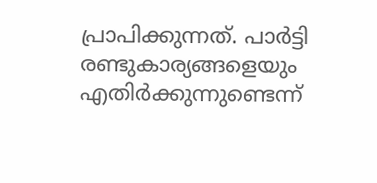പ്രാപിക്കുന്നത്‌. പാര്‍ട്ടി രണ്ടുകാര്യങ്ങളെയും എതിര്‍ക്കുന്നുണ്ടെന്ന്‌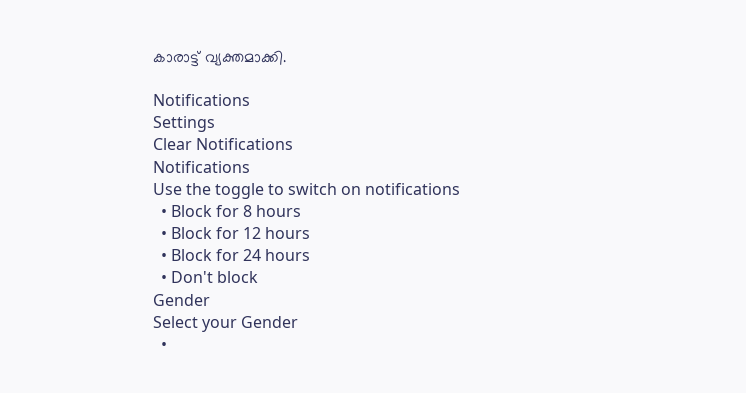കാരാട്ട്‌ വ്യക്തമാക്കി.

Notifications
Settings
Clear Notifications
Notifications
Use the toggle to switch on notifications
  • Block for 8 hours
  • Block for 12 hours
  • Block for 24 hours
  • Don't block
Gender
Select your Gender
  •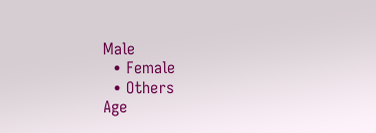Male
  • Female
  • Others
Age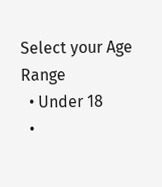Select your Age Range
  • Under 18
  •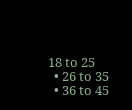18 to 25
  • 26 to 35
  • 36 to 45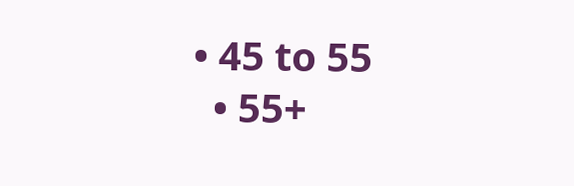• 45 to 55
  • 55+